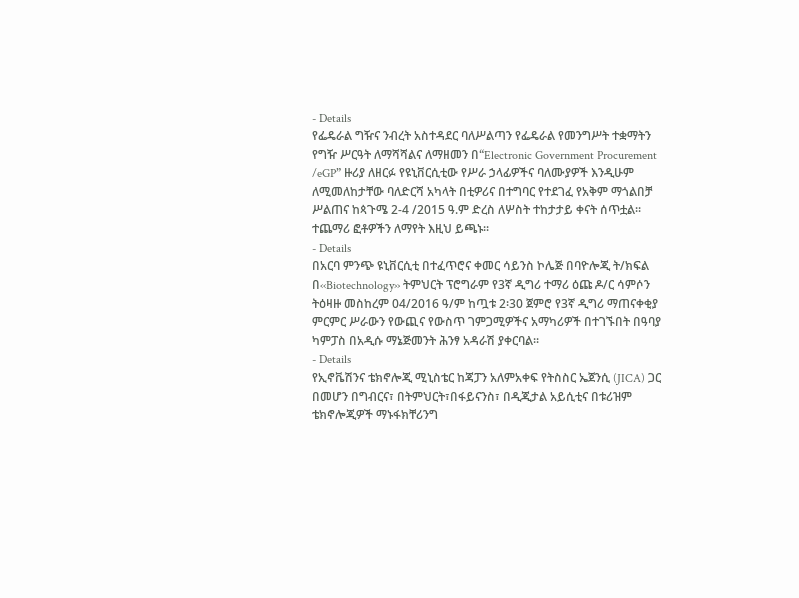- Details
የፌዴራል ግዥና ንብረት አስተዳደር ባለሥልጣን የፌዴራል የመንግሥት ተቋማትን የግዥ ሥርዓት ለማሻሻልና ለማዘመን በ“Electronic Government Procurement /eGP” ዙሪያ ለዘርፉ የዩኒቨርሲቲው የሥራ ኃላፊዎችና ባለሙያዎች እንዲሁም ለሚመለከታቸው ባለድርሻ አካላት በቲዎሪና በተግባር የተደገፈ የአቅም ማጎልበቻ ሥልጠና ከጳጉሜ 2-4 /2015 ዓ.ም ድረስ ለሦስት ተከታታይ ቀናት ሰጥቷል፡፡ ተጨማሪ ፎቶዎችን ለማየት እዚህ ይጫኑ፡፡
- Details
በአርባ ምንጭ ዩኒቨርሲቲ በተፈጥሮና ቀመር ሳይንስ ኮሌጅ በባዮሎጂ ት/ክፍል በ‹‹Biotechnology›› ትምህርት ፕሮግራም የ3ኛ ዲግሪ ተማሪ ዕጩ ዶ/ር ሳምሶን ትዕዛዙ መስከረም 04/2016 ዓ/ም ከጧቱ 2፡30 ጀምሮ የ3ኛ ዲግሪ ማጠናቀቂያ ምርምር ሥራውን የውጪና የውስጥ ገምጋሚዎችና አማካሪዎች በተገኙበት በዓባያ ካምፓስ በአዲሱ ማኔጅመንት ሕንፃ አዳራሽ ያቀርባል፡፡
- Details
የኢኖቬሽንና ቴክኖሎጂ ሚኒስቴር ከጃፓን አለምአቀፍ የትስስር ኤጀንሲ (JICA) ጋር በመሆን በግብርና፣ በትምህርት፣በፋይናንስ፣ በዲጂታል አይሲቲና በቱሪዝም ቴክኖሎጂዎች ማኑፋክቸሪንግ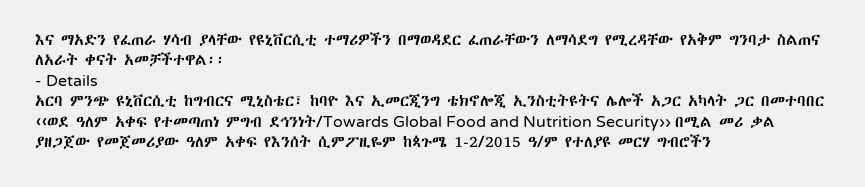እና ማአድን የፈጠራ ሃሳብ ያላቸው የዩኒቨርሲቲ ተማሪዎችን በማወዳደር ፈጠራቸውን ለማሳደግ የሚረዳቸው የአቅም ግንባታ ስልጠና ለአራት ቀናት አመቻችተዋል፡፡
- Details
አርባ ምንጭ ዩኒቨርሲቲ ከግብርና ሚኒስቴር፣ ከባዮ እና ኢመርጂንግ ቴክኖሎጂ ኢንስቲትዩትና ሌሎች አጋር አካላት ጋር በመተባበር ‹‹ወደ ዓለም አቀፍ የተመጣጠነ ምግብ ደኅንነት/Towards Global Food and Nutrition Security›› በሚል መሪ ቃል ያዘጋጀው የመጀመሪያው ዓለም አቀፍ የእንሰት ሲምፖዚዬም ከጳጉሜ 1-2/2015 ዓ/ም የተለያዩ መርሃ ግብሮችን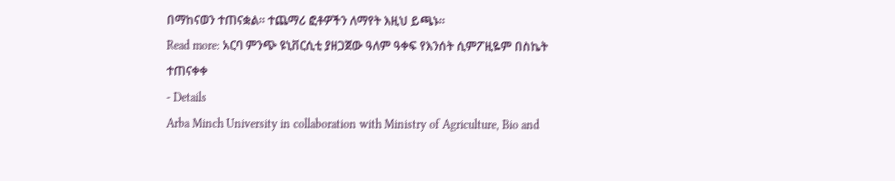በማከናወን ተጠናቋል፡፡ ተጨማሪ ፎቶዎችን ለማየት እዚህ ይጫኑ፡፡
Read more: አርባ ምንጭ ዩኒቨርሲቲ ያዘጋጀው ዓለም ዓቀፍ የእንሰት ሲምፖዚዬም በስኬት ተጠናቀቀ
- Details
Arba Minch University in collaboration with Ministry of Agriculture, Bio and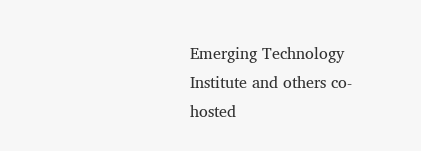Emerging Technology Institute and others co-hosted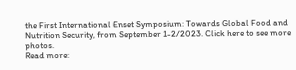the First International Enset Symposium: Towards Global Food and Nutrition Security, from September 1-2/2023. Click here to see more photos.
Read more: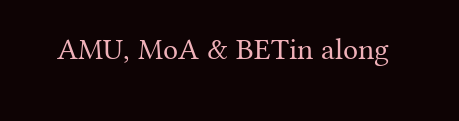AMU, MoA & BETin along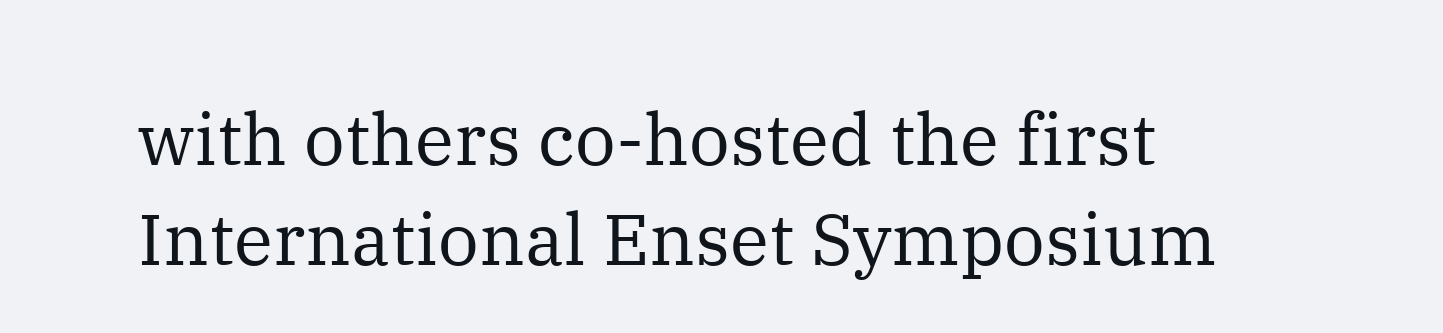with others co-hosted the first International Enset Symposium